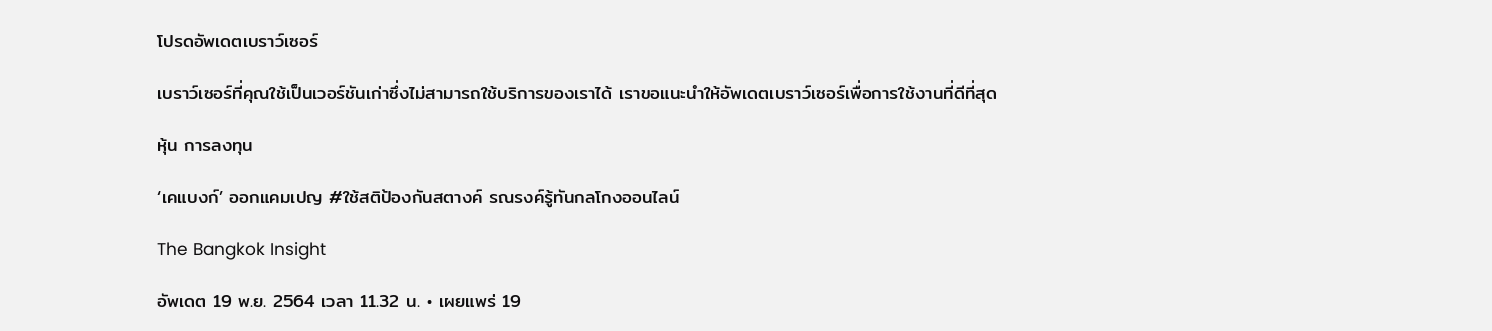โปรดอัพเดตเบราว์เซอร์

เบราว์เซอร์ที่คุณใช้เป็นเวอร์ชันเก่าซึ่งไม่สามารถใช้บริการของเราได้ เราขอแนะนำให้อัพเดตเบราว์เซอร์เพื่อการใช้งานที่ดีที่สุด

หุ้น การลงทุน

‘เคแบงก์’ ออกแคมเปญ #ใช้สติป้องกันสตางค์ รณรงค์รู้ทันกลโกงออนไลน์

The Bangkok Insight

อัพเดต 19 พ.ย. 2564 เวลา 11.32 น. • เผยแพร่ 19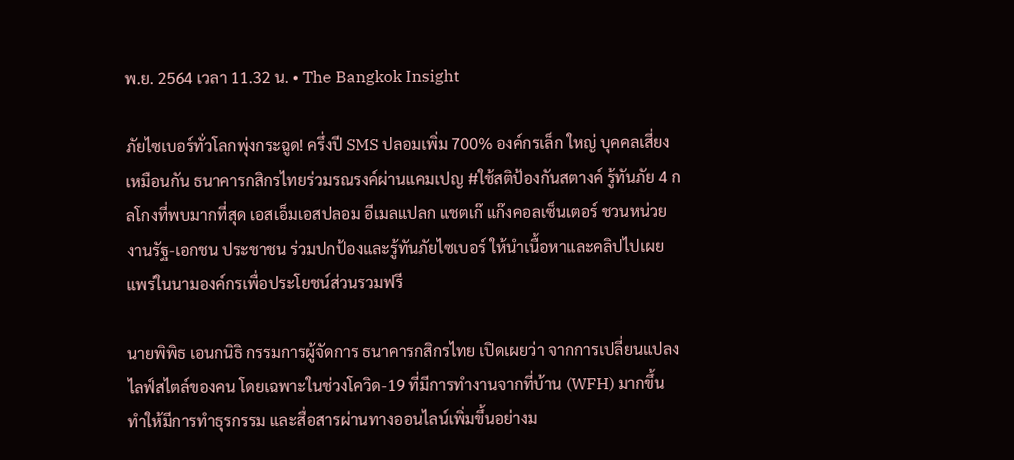พ.ย. 2564 เวลา 11.32 น. • The Bangkok Insight

ภัยไซเบอร์ทั่วโลกพุ่งกระฉูด! ครึ่งปี SMS ปลอมเพิ่ม 700% องค์กรเล็ก ใหญ่ บุคคลเสี่ยงเหมือนกัน ธนาคารกสิกรไทยร่วมรณรงค์ผ่านแคมเปญ #ใช้สติป้องกันสตางค์ รู้ทันภัย 4 กลโกงที่พบมากที่สุด เอสเอ็มเอสปลอม อีเมลแปลก แชตเก๊ แก๊งคอลเซ็นเตอร์ ชวนหน่วยงานรัฐ-เอกชน ประชาชน ร่วมปกป้องและรู้ทันภัยไซเบอร์ ให้นำเนื้อหาและคลิปไปเผยแพร่ในนามองค์กรเพื่อประโยชน์ส่วนรวมฟรี

นายพิพิธ เอนกนิธิ กรรมการผู้จัดการ ธนาคารกสิกรไทย เปิดเผยว่า จากการเปลี่ยนแปลงไลฟ์สไตล์ของคน โดยเฉพาะในช่วงโควิด-19 ที่มีการทำงานจากที่บ้าน (WFH) มากขึ้น ทำให้มีการทำธุรกรรม และสื่อสารผ่านทางออนไลน์เพิ่มขึ้นอย่างม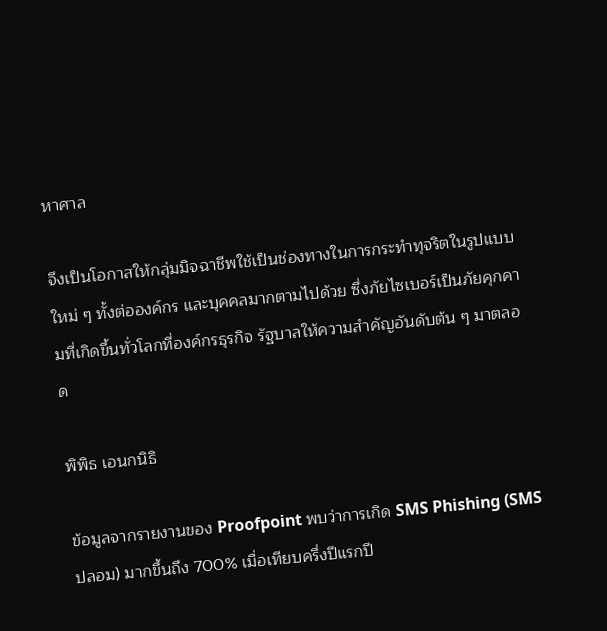หาศาล

จึงเป็นโอกาสให้กลุ่มมิจฉาชีพใช้เป็นช่องทางในการกระทำทุจริตในรูปแบบใหม่ ๆ ทั้งต่อองค์กร และบุคคลมากตามไปด้วย ซึ่งภัยไซเบอร์เป็นภัยคุกคามที่เกิดขึ้นทั่วโลกที่องค์กรธุรกิจ รัฐบาลให้ความสำคัญอันดับต้น ๆ มาตลอด

พิพิธ เอนกนิธิ

ข้อมูลจากรายงานของ Proofpoint พบว่าการเกิด SMS Phishing (SMS ปลอม) มากขึ้นถึง 700% เมื่อเทียบครึ่งปีแรกปี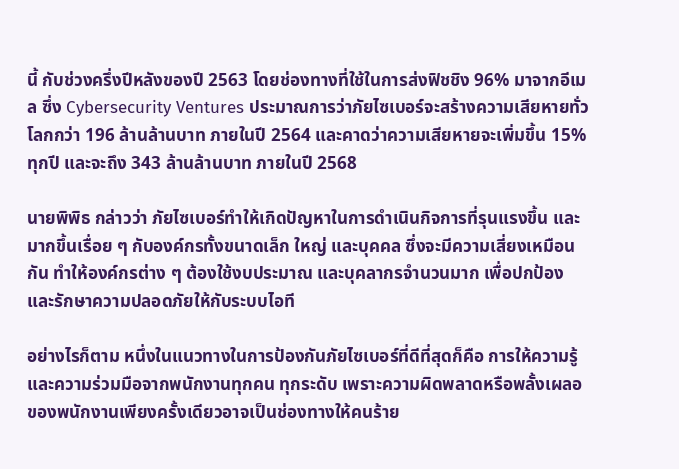นี้ กับช่วงครึ่งปีหลังของปี 2563 โดยช่องทางที่ใช้ในการส่งฟิชชิง 96% มาจากอีเมล ซึ่ง Cybersecurity Ventures ประมาณการว่าภัยไซเบอร์จะสร้างความเสียหายทั่วโลกกว่า 196 ล้านล้านบาท ภายในปี 2564 และคาดว่าความเสียหายจะเพิ่มขึ้น 15% ทุกปี และจะถึง 343 ล้านล้านบาท ภายในปี 2568

นายพิพิธ กล่าวว่า ภัยไซเบอร์ทำให้เกิดปัญหาในการดำเนินกิจการที่รุนแรงขึ้น และมากขึ้นเรื่อย ๆ กับองค์กรทั้งขนาดเล็ก ใหญ่ และบุคคล ซึ่งจะมีความเสี่ยงเหมือนกัน ทำให้องค์กรต่าง ๆ ต้องใช้งบประมาณ และบุคลากรจำนวนมาก เพื่อปกป้อง และรักษาความปลอดภัยให้กับระบบไอที

อย่างไรก็ตาม หนึ่งในแนวทางในการป้องกันภัยไซเบอร์ที่ดีที่สุดก็คือ การให้ความรู้ และความร่วมมือจากพนักงานทุกคน ทุกระดับ เพราะความผิดพลาดหรือพลั้งเผลอของพนักงานเพียงครั้งเดียวอาจเป็นช่องทางให้คนร้าย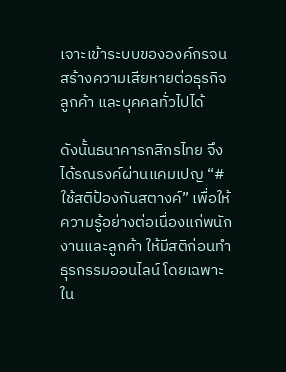เจาะเข้าระบบขององค์กรจนสร้างความเสียหายต่อธุรกิจ ลูกค้า และบุคคลทั่วไปได้

ดังนั้นธนาคารกสิกรไทย จึงได้รณรงค์ผ่านแคมเปญ “#ใช้สติป้องกันสตางค์” เพื่อให้ความรู้อย่างต่อเนื่องแก่พนักงานและลูกค้า ให้มีสติก่อนทำธุรกรรมออนไลน์ โดยเฉพาะใน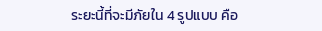ระยะนี้ที่จะมีภัยใน 4 รูปแบบ คือ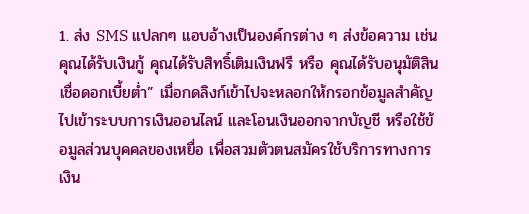1. ส่ง SMS แปลกๆ แอบอ้างเป็นองค์กรต่าง ๆ ส่งข้อความ เช่น คุณได้รับเงินกู้ คุณได้รับสิทธิ์เติมเงินฟรี หรือ คุณได้รับอนุมัติสินเชื่อดอกเบี้ยต่ำ” เมื่อกดลิงก์เข้าไปจะหลอกให้กรอกข้อมูลสำคัญ ไปเข้าระบบการเงินออนไลน์ และโอนเงินออกจากบัญชี หรือใช้ข้อมูลส่วนบุคคลของเหยื่อ เพื่อสวมตัวตนสมัครใช้บริการทางการเงิน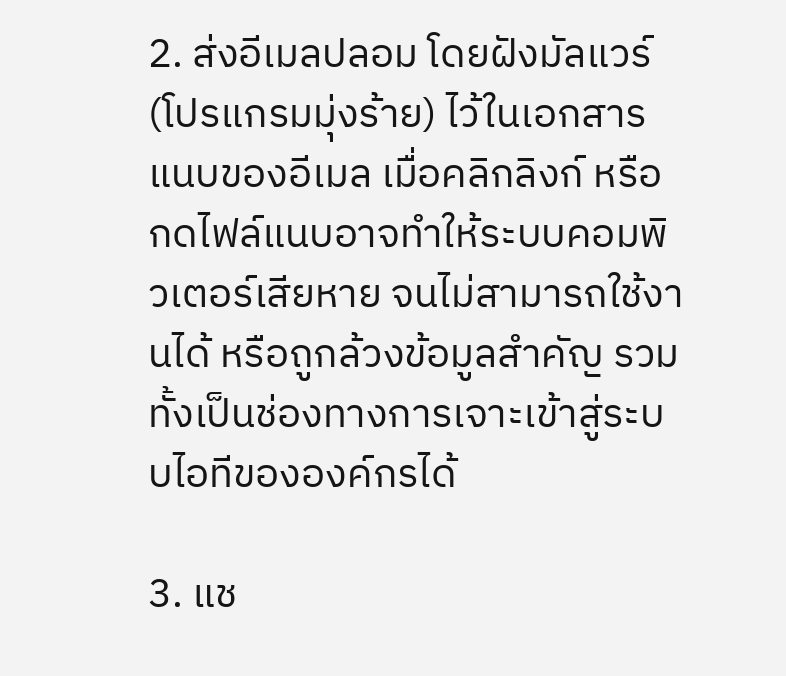2. ส่งอีเมลปลอม โดยฝังมัลแวร์ (โปรแกรมมุ่งร้าย) ไว้ในเอกสารแนบของอีเมล เมื่อคลิกลิงก์ หรือกดไฟล์แนบอาจทำให้ระบบคอมพิวเตอร์เสียหาย จนไม่สามารถใช้งานได้ หรือถูกล้วงข้อมูลสำคัญ รวมทั้งเป็นช่องทางการเจาะเข้าสู่ระบบไอทีขององค์กรได้

3. แช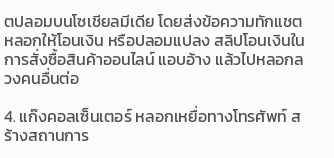ตปลอมบนโซเชียลมีเดีย โดยส่งข้อความทักแชต หลอกให้โอนเงิน หรือปลอมแปลง สลิปโอนเงินในการสั่งซื้อสินค้าออนไลน์ แอบอ้าง แล้วไปหลอกลวงคนอื่นต่อ

4. แก๊งคอลเซ็นเตอร์ หลอกเหยื่อทางโทรศัพท์ สร้างสถานการ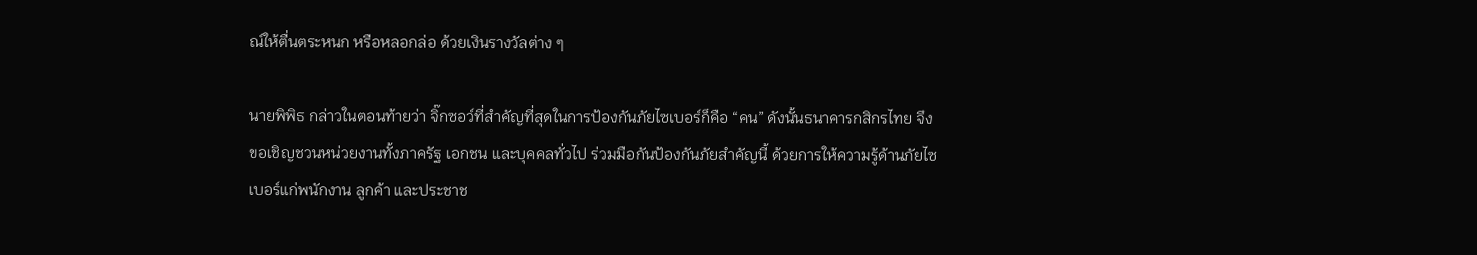ณ์ให้ตื่นตระหนก หรือหลอกล่อ ด้วยเงินรางวัลต่าง ๆ

นายพิพิธ กล่าวในตอนท้ายว่า จิ๊กซอว์ที่สำคัญที่สุดในการป้องกันภัยไซเบอร์ก็คือ “คน” ดังนั้นธนาคารกสิกรไทย จึงขอเชิญชวนหน่วยงานทั้งภาครัฐ เอกชน และบุคคลทั่วไป ร่วมมือกันป้องกันภัยสำคัญนี้ ด้วยการให้ความรู้ด้านภัยไซเบอร์แก่พนักงาน ลูกค้า และประชาช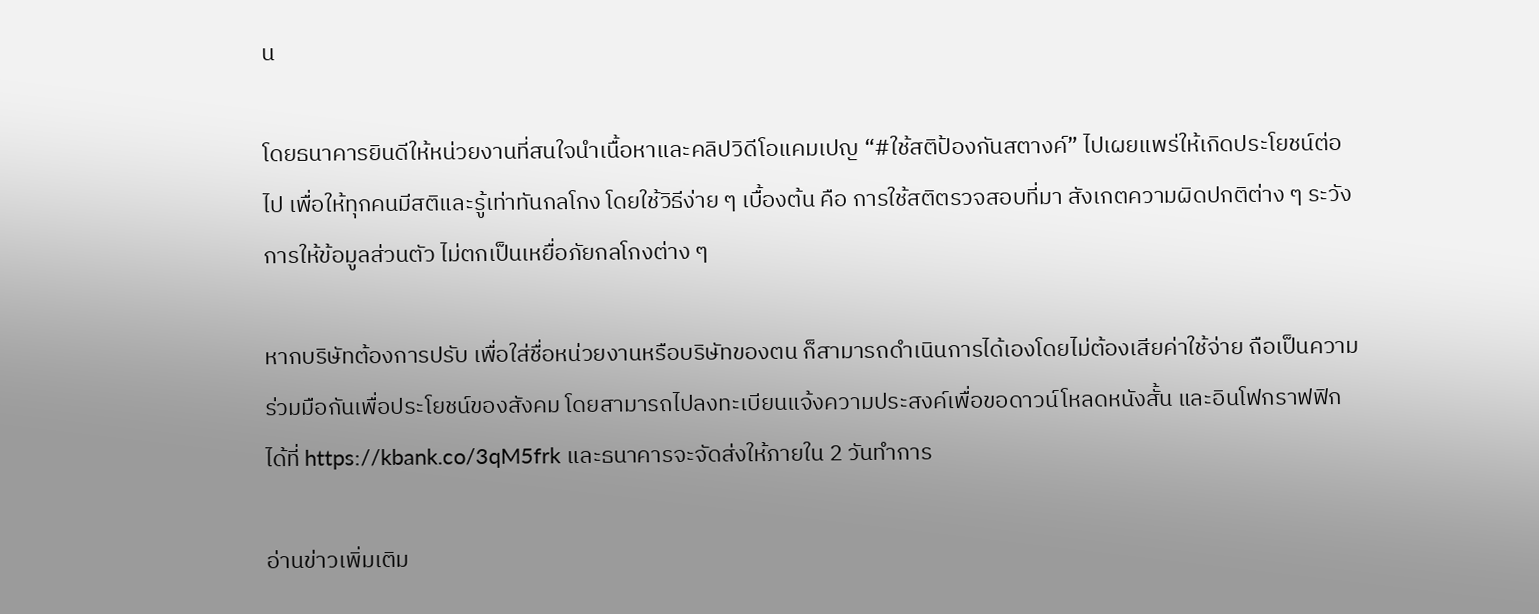น

โดยธนาคารยินดีให้หน่วยงานที่สนใจนำเนื้อหาและคลิปวิดีโอแคมเปญ “#ใช้สติป้องกันสตางค์” ไปเผยแพร่ให้เกิดประโยชน์ต่อไป เพื่อให้ทุกคนมีสติและรู้เท่าทันกลโกง โดยใช้วิธีง่าย ๆ เบื้องต้น คือ การใช้สติตรวจสอบที่มา สังเกตความผิดปกติต่าง ๆ ระวังการให้ข้อมูลส่วนตัว ไม่ตกเป็นเหยื่อภัยกลโกงต่าง ๆ

หากบริษัทต้องการปรับ เพื่อใส่ชื่อหน่วยงานหรือบริษัทของตน ก็สามารถดำเนินการได้เองโดยไม่ต้องเสียค่าใช้จ่าย ถือเป็นความร่วมมือกันเพื่อประโยชน์ของสังคม โดยสามารถไปลงทะเบียนแจ้งความประสงค์เพื่อขอดาวน์โหลดหนังสั้น และอินโฟกราฟฟิกได้ที่ https://kbank.co/3qM5frk และธนาคารจะจัดส่งให้ภายใน 2 วันทำการ

อ่านข่าวเพิ่มเติม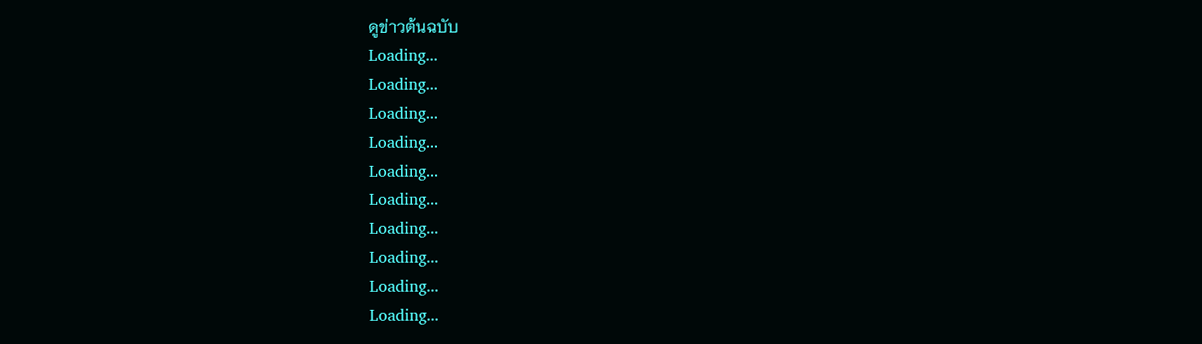ดูข่าวต้นฉบับ
Loading...
Loading...
Loading...
Loading...
Loading...
Loading...
Loading...
Loading...
Loading...
Loading...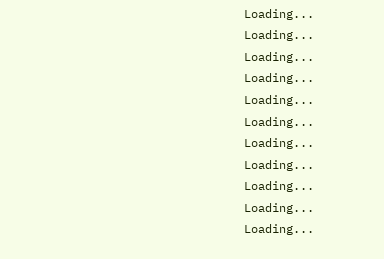Loading...
Loading...
Loading...
Loading...
Loading...
Loading...
Loading...
Loading...
Loading...
Loading...
Loading...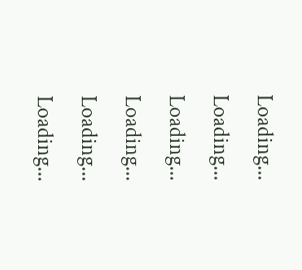Loading...
Loading...
Loading...
Loading...
Loading...
Loading...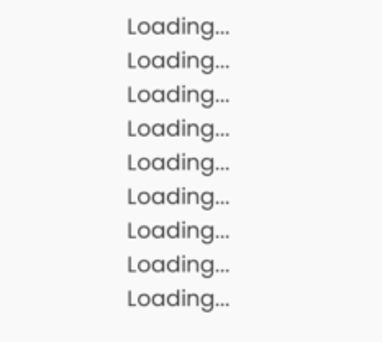Loading...
Loading...
Loading...
Loading...
Loading...
Loading...
Loading...
Loading...
Loading...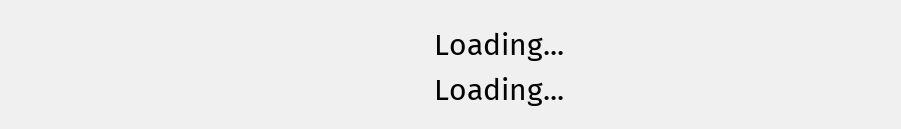Loading...
Loading...